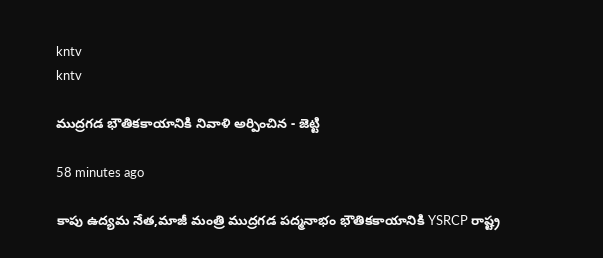kntv
kntv

ముద్రగడ భౌతికకాయానికి నివాళి అర్పించిన - జెట్టి

58 minutes ago

కాపు ఉద్యమ నేత,మాజీ మంత్రి ముద్రగడ పద్మనాభం భౌతికకాయానికి YSRCP రాష్ట్ర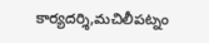కార్యదర్శి,మచిలీపట్నం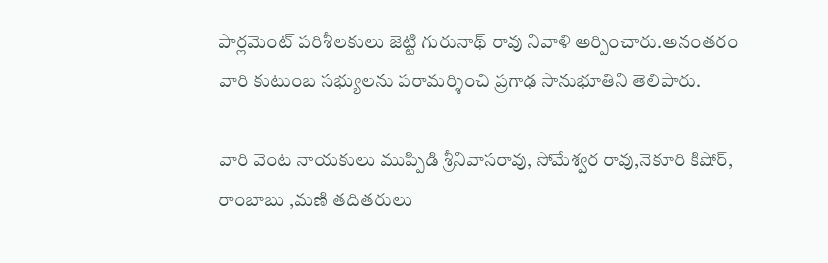పార్లమెంట్ పరిశీలకులు జెట్టి గురునాథ్ రావు నివాళి అర్పించారు.అనంతరం వారి కుటుంబ సభ్యులను పరామర్శించి ప్రగాఢ సానుభూతిని తెలిపారు.

వారి వెంట నాయకులు ముప్పిడి శ్రీనివాసరావు, సోమేశ్వర రావు,నెకూరి కిషోర్,  రాంబాబు ,మణి తదితరులు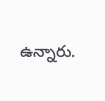ఉన్నారు.